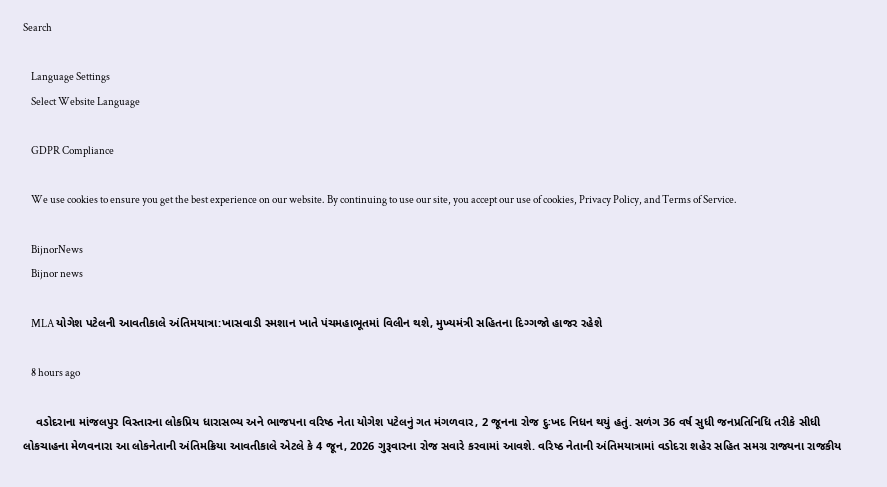Search

    Language Settings
    Select Website Language

    GDPR Compliance

    We use cookies to ensure you get the best experience on our website. By continuing to use our site, you accept our use of cookies, Privacy Policy, and Terms of Service.

    BijnorNews
    Bijnor news

    MLA યોગેશ પટેલની આવતીકાલે અંતિમયાત્રા:ખાસવાડી સ્મશાન ખાતે પંચમહાભૂતમાં વિલીન થશે, મુખ્યમંત્રી સહિતના દિગ્ગજો હાજર રહેશે

    8 hours ago

    વડોદરાના માંજલપુર વિસ્તારના લોકપ્રિય ધારાસભ્ય અને ભાજપના વરિષ્ઠ નેતા યોગેશ પટેલનું ગત મંગળવાર, 2 જૂનના રોજ દુઃખદ નિધન થયું હતું. સળંગ 36 વર્ષ સુધી જનપ્રતિનિધિ તરીકે સીધી લોકચાહના મેળવનારા આ લોકનેતાની અંતિમક્રિયા આવતીકાલે એટલે કે 4 જૂન, 2026 ગુરૂવારના રોજ સવારે કરવામાં આવશે. વરિષ્ઠ નેતાની અંતિમયાત્રામાં વડોદરા શહેર સહિત સમગ્ર રાજ્યના રાજકીય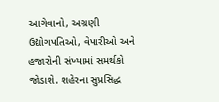આગેવાનો, અગ્રણી ઉદ્યોગપતિઓ, વેપારીઓ અને હજારોની સંખ્યામાં સમર્થકો જોડાશે. શહેરના સુપ્રસિદ્ધ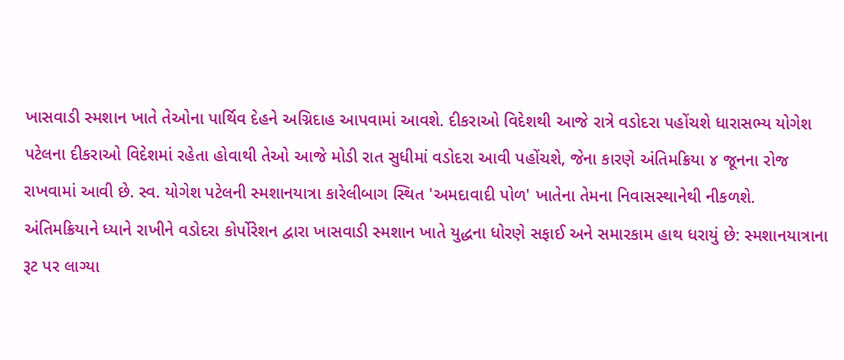ખાસવાડી સ્મશાન ખાતે તેઓના પાર્થિવ દેહને અગ્નિદાહ આપવામાં આવશે. દીકરાઓ વિદેશથી આજે રાત્રે વડોદરા પહોંચશે ધારાસભ્ય યોગેશ પટેલના દીકરાઓ વિદેશમાં રહેતા હોવાથી તેઓ આજે મોડી રાત સુધીમાં વડોદરા આવી પહોંચશે, જેના કારણે અંતિમક્રિયા ૪ જૂનના રોજ રાખવામાં આવી છે. સ્વ. યોગેશ પટેલની સ્મશાનયાત્રા કારેલીબાગ સ્થિત 'અમદાવાદી પોળ' ખાતેના તેમના નિવાસસ્થાનેથી નીકળશે. અંતિમક્રિયાને ધ્યાને રાખીને વડોદરા કોર્પોરેશન દ્વારા ખાસવાડી સ્મશાન ખાતે યુદ્ધના ધોરણે સફાઈ અને સમારકામ હાથ ધરાયું છે: સ્મશાનયાત્રાના રૂટ પર લાગ્યા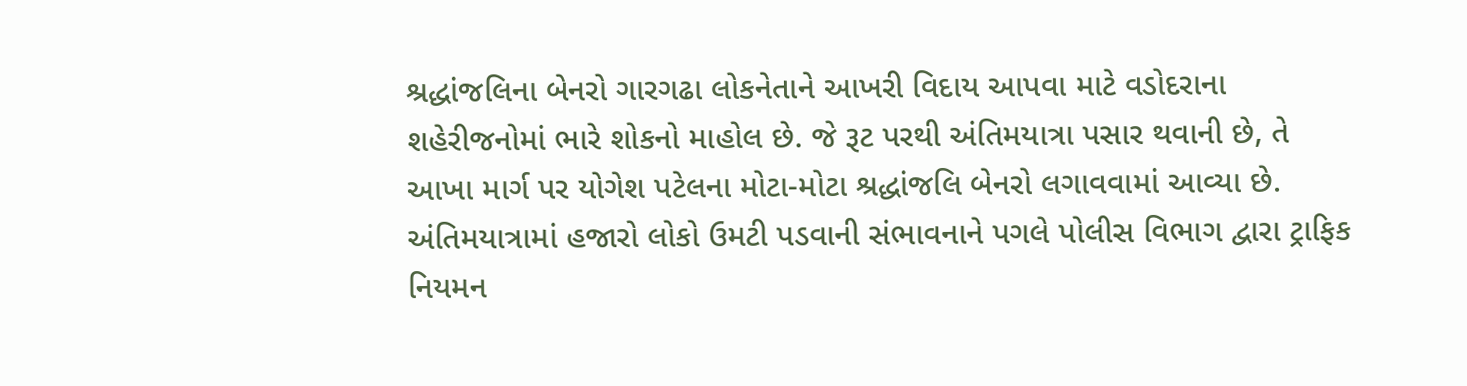શ્રદ્ધાંજલિના બેનરો ગારગઢા લોકનેતાને આખરી વિદાય આપવા માટે વડોદરાના શહેરીજનોમાં ભારે શોકનો માહોલ છે. જે રૂટ પરથી અંતિમયાત્રા પસાર થવાની છે, તે આખા માર્ગ પર યોગેશ પટેલના મોટા-મોટા શ્રદ્ધાંજલિ બેનરો લગાવવામાં આવ્યા છે. અંતિમયાત્રામાં હજારો લોકો ઉમટી પડવાની સંભાવનાને પગલે પોલીસ વિભાગ દ્વારા ટ્રાફિક નિયમન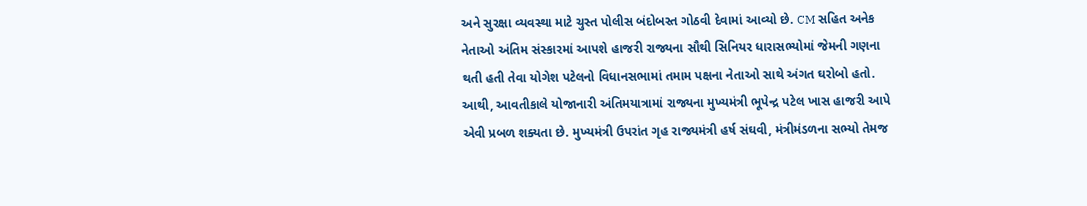અને સુરક્ષા વ્યવસ્થા માટે ચુસ્ત પોલીસ બંદોબસ્ત ગોઠવી દેવામાં આવ્યો છે. CM સહિત અનેક નેતાઓ અંતિમ સંસ્કારમાં આપશે હાજરી રાજ્યના સૌથી સિનિયર ધારાસભ્યોમાં જેમની ગણના થતી હતી તેવા યોગેશ પટેલનો વિધાનસભામાં તમામ પક્ષના નેતાઓ સાથે અંગત ઘરોબો હતો. આથી, આવતીકાલે યોજાનારી અંતિમયાત્રામાં રાજ્યના મુખ્યમંત્રી ભૂપેન્દ્ર પટેલ ખાસ હાજરી આપે એવી પ્રબળ શક્યતા છે. મુખ્યમંત્રી ઉપરાંત ગૃહ રાજ્યમંત્રી હર્ષ સંઘવી, મંત્રીમંડળના સભ્યો તેમજ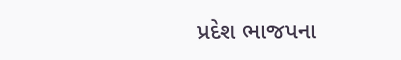પ્રદેશ ભાજપના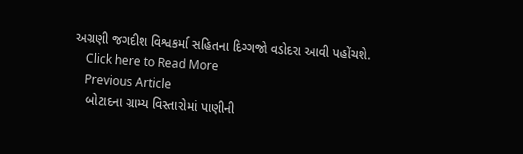અગ્રણી જગદીશ વિશ્વકર્મા સહિતના દિગ્ગજો વડોદરા આવી પહોંચશે.
    Click here to Read More
    Previous Article
    બોટાદના ગ્રામ્ય વિસ્તારોમાં પાણીની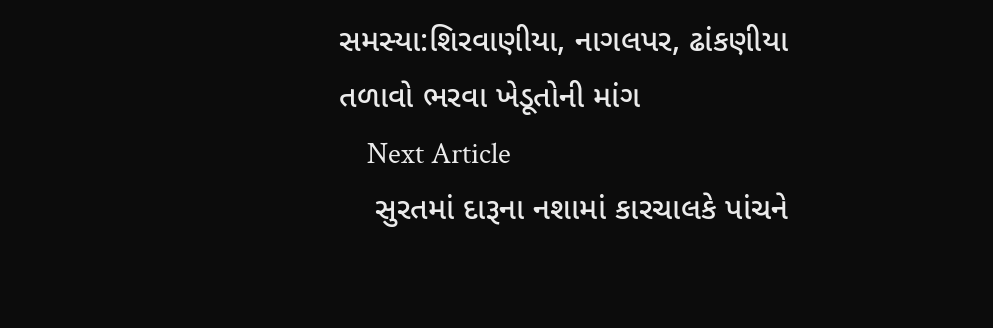સમસ્યા:શિરવાણીયા, નાગલપર, ઢાંકણીયા તળાવો ભરવા ખેડૂતોની માંગ
    Next Article
    સુરતમાં દારૂના નશામાં કારચાલકે પાંચને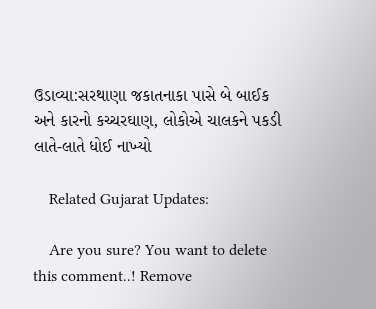ઉડાવ્યા:સરથાણા જકાતનાકા પાસે બે બાઈક અને કારનો કચ્ચરઘાણ, લોકોએ ચાલકને પકડી લાતે-લાતે ધોઈ નાખ્યો

    Related Gujarat Updates:

    Are you sure? You want to delete this comment..! Remove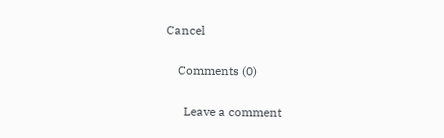Cancel

    Comments (0)

      Leave a comment